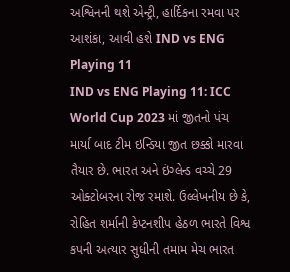અશ્વિનની થશે એન્ટ્રી, હાર્દિકના રમવા પર આશંકા, આવી હશે IND vs ENG Playing 11
IND vs ENG Playing 11: ICC World Cup 2023 માં જીતનો પંચ માર્યા બાદ ટીમ ઇન્ડિયા જીત છક્કો મારવા તૈયાર છે. ભારત અને ઇંગ્લેન્ડ વચ્ચે 29 ઓક્ટોબરના રોજ રમાશે. ઉલ્લેખનીય છે કે, રોહિત શર્માની કેપ્ટનશીપ હેઠળ ભારતે વિશ્વ કપની અત્યાર સુધીની તમામ મેચ ભારત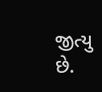જીત્યુ છે.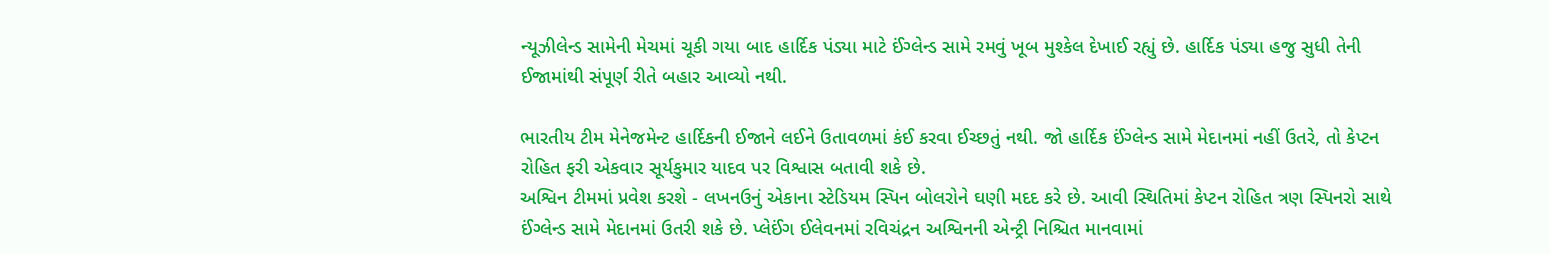ન્યૂઝીલેન્ડ સામેની મેચમાં ચૂકી ગયા બાદ હાર્દિક પંડ્યા માટે ઈંગ્લેન્ડ સામે રમવું ખૂબ મુશ્કેલ દેખાઈ રહ્યું છે. હાર્દિક પંડ્યા હજુ સુધી તેની ઈજામાંથી સંપૂર્ણ રીતે બહાર આવ્યો નથી.

ભારતીય ટીમ મેનેજમેન્ટ હાર્દિકની ઈજાને લઈને ઉતાવળમાં કંઈ કરવા ઈચ્છતું નથી. જો હાર્દિક ઈંગ્લેન્ડ સામે મેદાનમાં નહીં ઉતરે, તો કેપ્ટન રોહિત ફરી એકવાર સૂર્યકુમાર યાદવ પર વિશ્વાસ બતાવી શકે છે.
અશ્વિન ટીમમાં પ્રવેશ કરશે - લખનઉનું એકાના સ્ટેડિયમ સ્પિન બોલરોને ઘણી મદદ કરે છે. આવી સ્થિતિમાં કેપ્ટન રોહિત ત્રણ સ્પિનરો સાથે ઈંગ્લેન્ડ સામે મેદાનમાં ઉતરી શકે છે. પ્લેઈંગ ઈલેવનમાં રવિચંદ્રન અશ્વિનની એન્ટ્રી નિશ્ચિત માનવામાં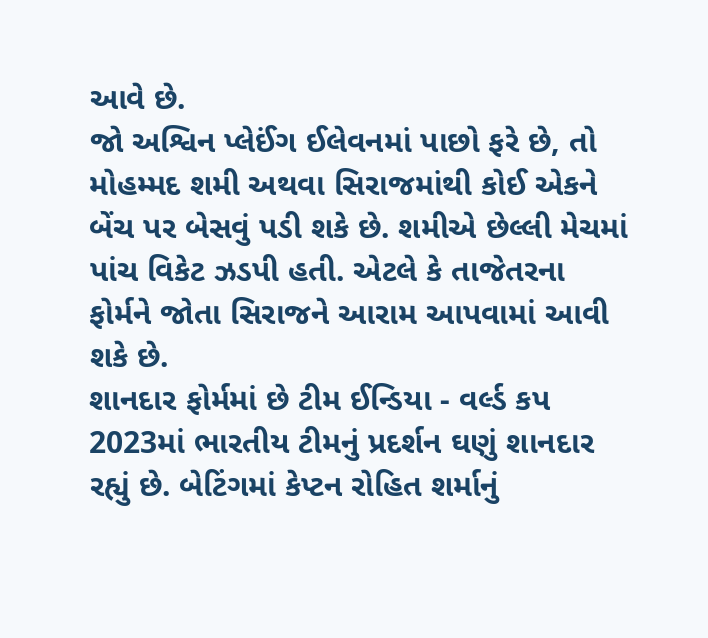આવે છે.
જો અશ્વિન પ્લેઈંગ ઈલેવનમાં પાછો ફરે છે, તો મોહમ્મદ શમી અથવા સિરાજમાંથી કોઈ એકને બેંચ પર બેસવું પડી શકે છે. શમીએ છેલ્લી મેચમાં પાંચ વિકેટ ઝડપી હતી. એટલે કે તાજેતરના ફોર્મને જોતા સિરાજને આરામ આપવામાં આવી શકે છે.
શાનદાર ફોર્મમાં છે ટીમ ઈન્ડિયા - વર્લ્ડ કપ 2023માં ભારતીય ટીમનું પ્રદર્શન ઘણું શાનદાર રહ્યું છે. બેટિંગમાં કેપ્ટન રોહિત શર્માનું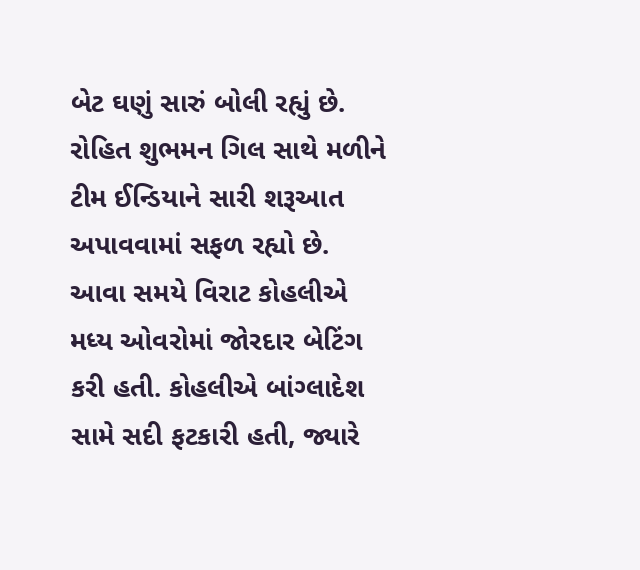બેટ ઘણું સારું બોલી રહ્યું છે. રોહિત શુભમન ગિલ સાથે મળીને ટીમ ઈન્ડિયાને સારી શરૂઆત અપાવવામાં સફળ રહ્યો છે. આવા સમયે વિરાટ કોહલીએ મધ્ય ઓવરોમાં જોરદાર બેટિંગ કરી હતી. કોહલીએ બાંગ્લાદેશ સામે સદી ફટકારી હતી, જ્યારે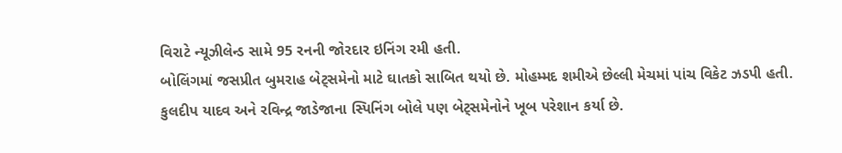વિરાટે ન્યૂઝીલેન્ડ સામે 95 રનની જોરદાર ઇનિંગ રમી હતી.
બોલિંગમાં જસપ્રીત બુમરાહ બેટ્સમેનો માટે ઘાતકો સાબિત થયો છે. મોહમ્મદ શમીએ છેલ્લી મેચમાં પાંચ વિકેટ ઝડપી હતી. કુલદીપ યાદવ અને રવિન્દ્ર જાડેજાના સ્પિનિંગ બોલે પણ બેટ્સમેનોને ખૂબ પરેશાન કર્યા છે.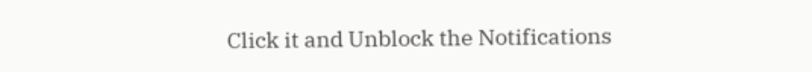Click it and Unblock the Notifications